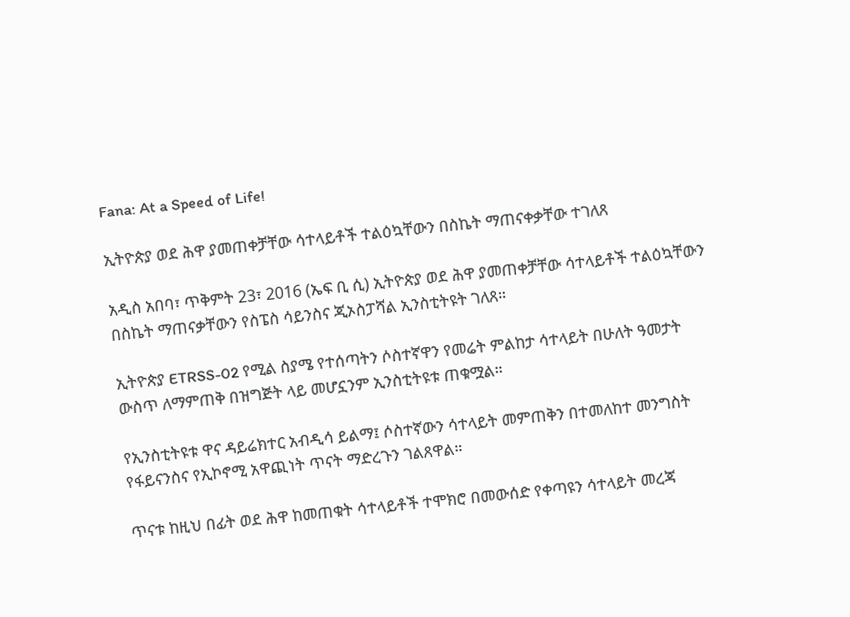Fana: At a Speed of Life!

ኢትዮጵያ ወደ ሕዋ ያመጠቀቻቸው ሳተላይቶች ተልዕኳቸውን በስኬት ማጠናቀቃቸው ተገለጸ

አዲስ አበባ፣ ጥቅምት 23፣ 2016 (ኤፍ ቢ ሲ) ኢትዮጵያ ወደ ሕዋ ያመጠቀቻቸው ሳተላይቶች ተልዕኳቸውን በስኬት ማጠናቃቸውን የስፔስ ሳይንስና ጂኦስፓሻል ኢንስቲትዩት ገለጸ።

ኢትዮጵያ ETRSS-02 የሚል ስያሜ የተሰጣትን ሶስተኛዋን የመሬት ምልከታ ሳተላይት በሁለት ዓመታት ውስጥ ለማምጠቅ በዝግጅት ላይ መሆኗንም ኢንስቲትዩቱ ጠቁሟል።

የኢንስቲትዩቱ ዋና ዳይሬክተር አብዲሳ ይልማ፤ ሶስተኛውን ሳተላይት መምጠቅን በተመለከተ መንግስት የፋይናንስና የኢኮኖሚ አዋጪነት ጥናት ማድረጉን ገልጸዋል።

ጥናቱ ከዚህ በፊት ወደ ሕዋ ከመጠቁት ሳተላይቶች ተሞክሮ በመውሰድ የቀጣዩን ሳተላይት መረጃ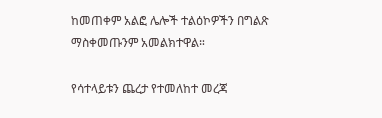ከመጠቀም አልፎ ሌሎች ተልዕኮዎችን በግልጽ ማስቀመጡንም አመልክተዋል።

የሳተላይቱን ጨረታ የተመለከተ መረጃ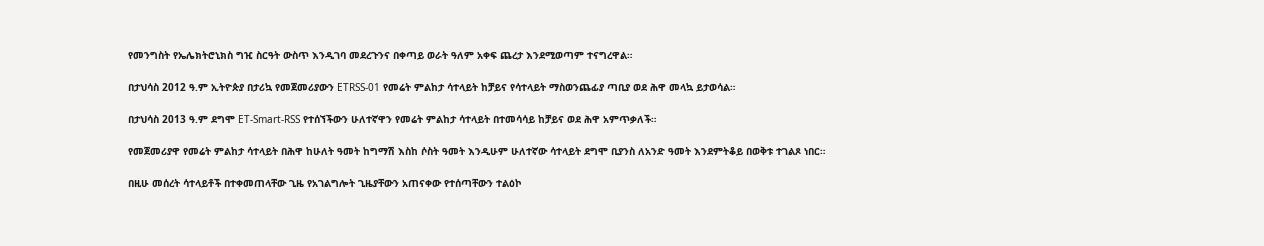የመንግስት የኤሌክትሮኒክስ ግዢ ስርዓት ውስጥ እንዲገባ መደረጉንና በቀጣይ ወራት ዓለም አቀፍ ጨረታ እንደሚወጣም ተናግረዋል።

በታህሳስ 2012 ዓ.ም ኢትዮጵያ በታሪኳ የመጀመሪያውን ETRSS-01 የመሬት ምልከታ ሳተላይት ከቻይና የሳተላይት ማስወንጨፊያ ጣቢያ ወደ ሕዋ መላኳ ይታወሳል።

በታህሳስ 2013 ዓ.ም ደግሞ ET-Smart-RSS የተሰኘችውን ሁለተኛዋን የመሬት ምልከታ ሳተላይት በተመሳሳይ ከቻይና ወደ ሕዋ አምጥቃለች።

የመጀመሪያዋ የመሬት ምልከታ ሳተላይት በሕዋ ከሁለት ዓመት ከግማሽ እስከ ሶስት ዓመት እንዲሁም ሁለተኛው ሳተላይት ደግሞ ቢያንስ ለአንድ ዓመት እንደምትቆይ በወቅቱ ተገልጾ ነበር።

በዚሁ መሰረት ሳተላይቶች በተቀመጠላቸው ጊዜ የአገልግሎት ጊዜያቸውን አጠናቀው የተሰጣቸውን ተልዕኮ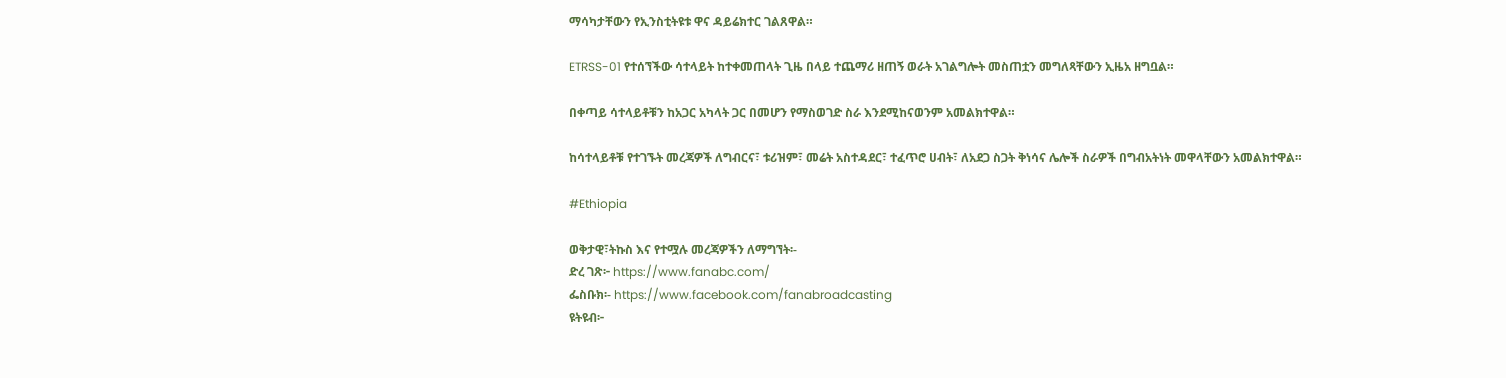ማሳካታቸውን የኢንስቲትዩቱ ዋና ዳይሬክተር ገልጸዋል።

ETRSS-01 የተሰኘችው ሳተላይት ከተቀመጠላት ጊዜ በላይ ተጨማሪ ዘጠኝ ወራት አገልግሎት መስጠቷን መግለጻቸውን ኢዜአ ዘግቧል።

በቀጣይ ሳተላይቶቹን ከአጋር አካላት ጋር በመሆን የማስወገድ ስራ እንደሚከናወንም አመልክተዋል።

ከሳተላይቶቹ የተገኙት መረጃዎች ለግብርና፣ ቱሪዝም፣ መሬት አስተዳደር፣ ተፈጥሮ ሀብት፣ ለአደጋ ስጋት ቅነሳና ሌሎች ስራዎች በግብአትነት መዋላቸውን አመልክተዋል።

#Ethiopia

ወቅታዊ፣ትኩስ እና የተሟሉ መረጃዎችን ለማግኘት፡-
ድረ ገጽ፦ https://www.fanabc.com/
ፌስቡክ፡- https://www.facebook.com/fanabroadcasting
ዩትዩብ፦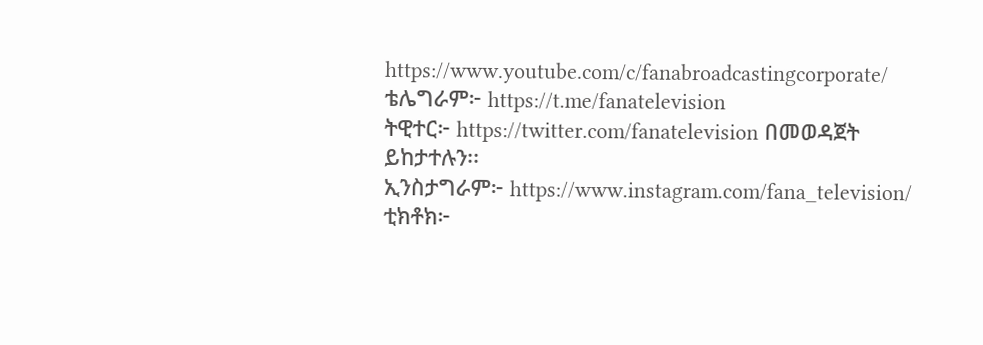https://www.youtube.com/c/fanabroadcastingcorporate/
ቴሌግራም፦ https://t.me/fanatelevision
ትዊተር፦ https://twitter.com/fanatelevision በመወዳጀት ይከታተሉን፡፡
ኢንስታግራም፦ https://www.instagram.com/fana_television/
ቲክቶክ፦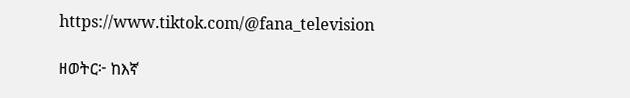https://www.tiktok.com/@fana_television

ዘወትር፦ ከእኛ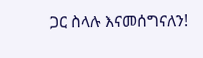ጋር ስላሉ እናመሰግናለን!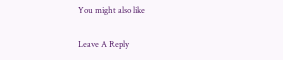You might also like

Leave A Reply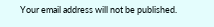Your email address will not be published.